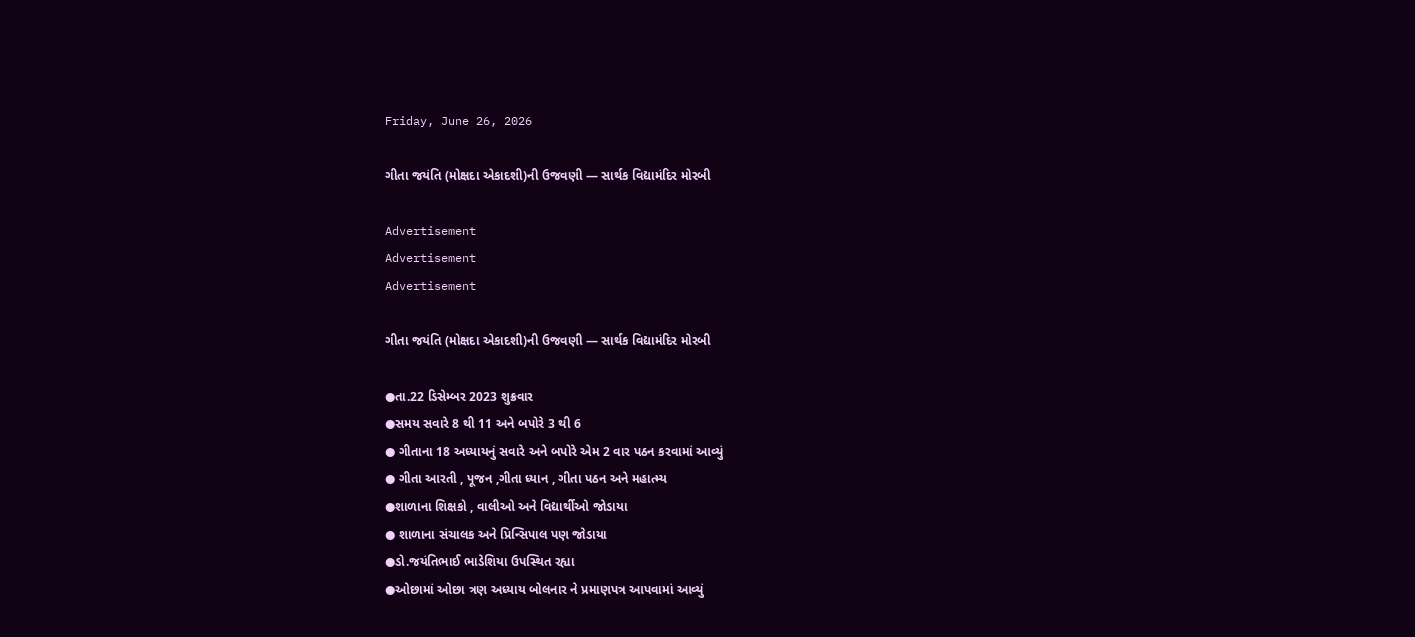Friday, June 26, 2026

ગીતા જયંતિ (મોક્ષદા એકાદશી)ની ઉજવણી — સાર્થક વિદ્યામંદિર મોરબી

Advertisement
Advertisement
Advertisement

ગીતા જયંતિ (મોક્ષદા એકાદશી)ની ઉજવણી — સાર્થક વિદ્યામંદિર મોરબી

●તા.22 ડિસેમ્બર 2023 શુક્રવાર
●સમય સવારે 8 થી 11 અને બપોરે 3 થી 6
● ગીતાના 18 અધ્યાયનું સવારે અને બપોરે એમ 2 વાર પઠન કરવામાં આવ્યું
● ગીતા આરતી , પૂજન ,ગીતા ધ્યાન , ગીતા પઠન અને મહાત્મ્ય
●શાળાના શિક્ષકો , વાલીઓ અને વિદ્યાર્થીઓ જોડાયા
● શાળાના સંચાલક અને પ્રિન્સિપાલ પણ જોડાયા
●ડો.જયંતિભાઈ ભાડેશિયા ઉપસ્થિત રહ્યા
●ઓછામાં ઓછા ત્રણ અધ્યાય બોલનાર ને પ્રમાણપત્ર આપવામાં આવ્યું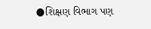●શિક્ષણ વિભાગ પણ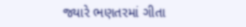જ્યારે ભણતરમાં ગીતા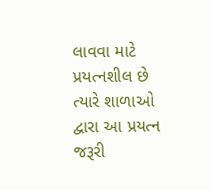લાવવા માટે પ્રયત્નશીલ છે ત્યારે શાળાઓ દ્વારા આ પ્રયત્ન જરૂરી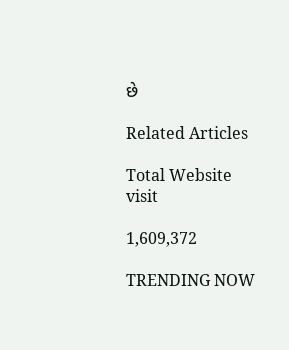છે

Related Articles

Total Website visit

1,609,372

TRENDING NOW